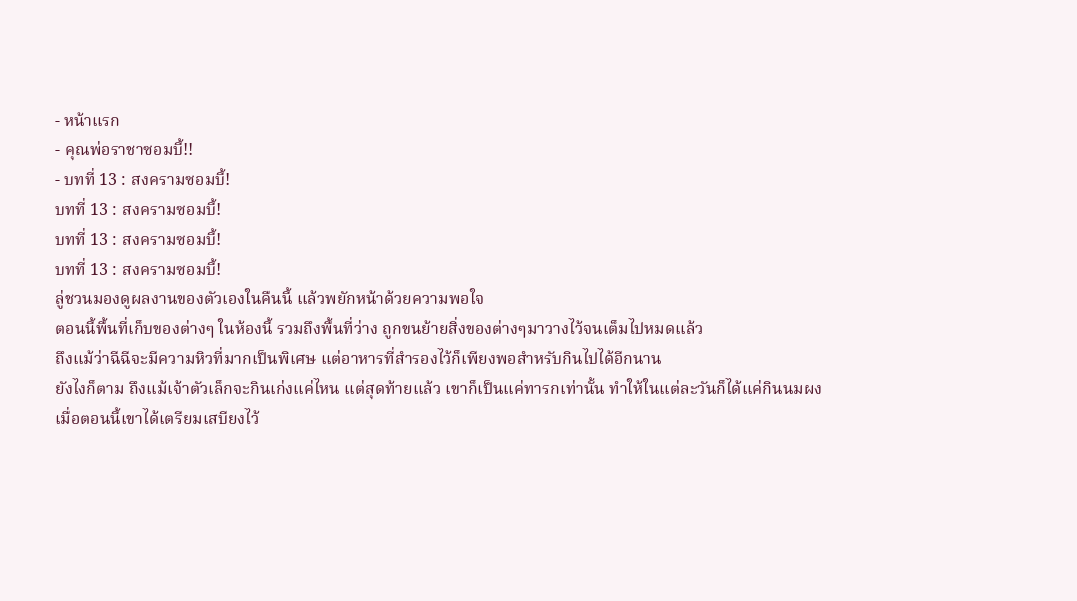- หน้าแรก
- คุณพ่อราชาซอมบี้!!
- บทที่ 13 : สงครามซอมบี้!
บทที่ 13 : สงครามซอมบี้!
บทที่ 13 : สงครามซอมบี้!
บทที่ 13 : สงครามซอมบี้!
ลู่ชวนมองดูผลงานของตัวเองในคืนนี้ เเล้วพยักหน้าด้วยความพอใจ
ตอนนี้พื้นที่เก็บของต่างๆ ในห้องนี้ รวมถึงพื้นที่ว่าง ถูกขนย้ายสิ่งของต่างๆมาวางไว้จนเต็มไปหมดแล้ว
ถึงแม้ว่าฉีฉีจะมีความหิวที่มากเป็นพิเศษ แต่อาหารที่สำรองไว้ก็เพียงพอสำหรับกินไปได้อีกนาน
ยังไงก็ตาม ถึงแม้เจ้าตัวเล็กจะกินเก่งแค่ไหน แต่สุดท้ายแล้ว เขาก็เป็นแค่ทารกเท่านั้น ทำให้ในแต่ละวันก็ได้แค่กินนมผง
เมื่อตอนนี้เขาได้เตรียมเสบียงไว้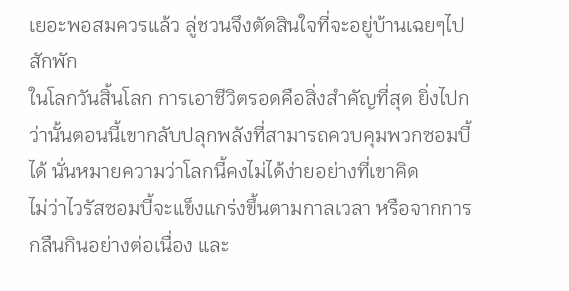เยอะพอสมควรแล้ว ลู่ชวนจึงตัดสินใจที่จะอยู่บ้านเฉยๆไปสักพัก
ในโลกวันสิ้นโลก การเอาชีวิตรอดคือสิ่งสำคัญที่สุด ยิ่งไปกว่านั้นตอนนี้เขากลับปลุกพลังที่สามารถควบคุมพวกซอมบี้ได้ นั่นหมายความว่าโลกนี้คงไม่ได้ง่ายอย่างที่เขาคิด
ไม่ว่าไวรัสซอมบี้จะแข็งแกร่งขึ้นตามกาลเวลา หรือจากการกลืนกินอย่างต่อเนื่อง และ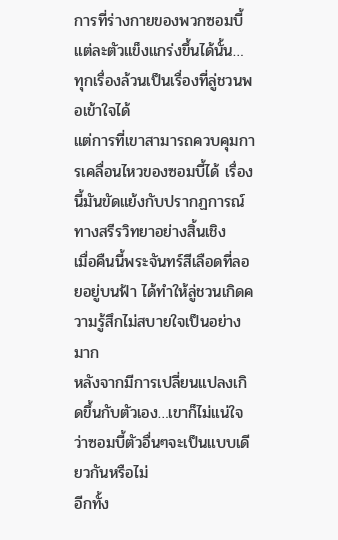การที่ร่างกายของพวกซอมบี้แต่ละตัวแข็งแกร่งขึ้นได้นั้น… ทุกเรื่องล้วนเป็นเรื่องที่ลู่ชวนพอเข้าใจได้
แต่การที่เขาสามารถควบคุมการเคลื่อนไหวของซอมบี้ได้ เรื่องนี้มันขัดแย้งกับปรากฏการณ์ทางสรีรวิทยาอย่างสิ้นเชิง
เมื่อคืนนี้พระจันทร์สีเลือดที่ลอยอยู่บนฟ้า ได้ทำให้ลู่ชวนเกิดความรู้สึกไม่สบายใจเป็นอย่างมาก
หลังจากมีการเปลี่ยนแปลงเกิดขึ้นกับตัวเอง…เขาก็ไม่แน่ใจว่าซอมบี้ตัวอื่นๆจะเป็นแบบเดียวกันหรือไม่
อีกทั้ง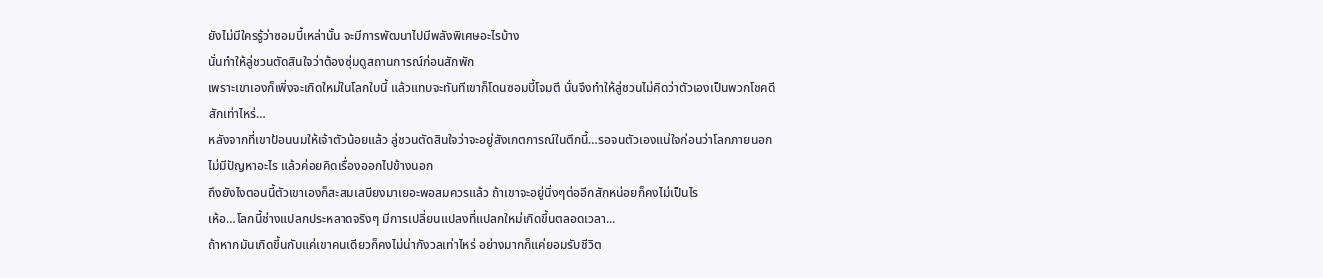ยังไม่มีใครรู้ว่าซอมบี้เหล่านั้น จะมีการพัฒนาไปมีพลังพิเศษอะไรบ้าง
นั่นทำให้ลู่ชวนตัดสินใจว่าต้องซุ่มดูสถานการณ์ก่อนสักพัก
เพราะเขาเองก็เพิ่งจะเกิดใหม่ในโลกใบนี้ แล้วแทบจะทันทีเขาก็โดนซอมบี้โจมตี นั่นจึงทำให้ลู่ชวนไม่คิดว่าตัวเองเป็นพวกโชคดีสักเท่าไหร่…
หลังจากที่เขาป้อนนมให้เจ้าตัวน้อยแล้ว ลู่ชวนตัดสินใจว่าจะอยู่สังเกตการณ์ในตึกนี้…รอจนตัวเองแน่ใจก่อนว่าโลกภายนอกไม่มีปัญหาอะไร แล้วค่อยคิดเรื่องออกไปข้างนอก
ถึงยังไงตอนนี้ตัวเขาเองก็สะสมเสบียงมาเยอะพอสมควรแล้ว ถ้าเขาจะอยู่นิ่งๆต่ออีกสักหน่อยก็คงไม่เป็นไร
เห้อ…โลกนี้ช่างแปลกประหลาดจริงๆ มีการเปลี่ยนแปลงที่แปลกใหม่เกิดขึ้นตลอดเวลา...
ถ้าหากมันเกิดขึ้นกับแค่เขาคนเดียวก็คงไม่น่ากังวลเท่าไหร่ อย่างมากก็แค่ยอมรับชีวิต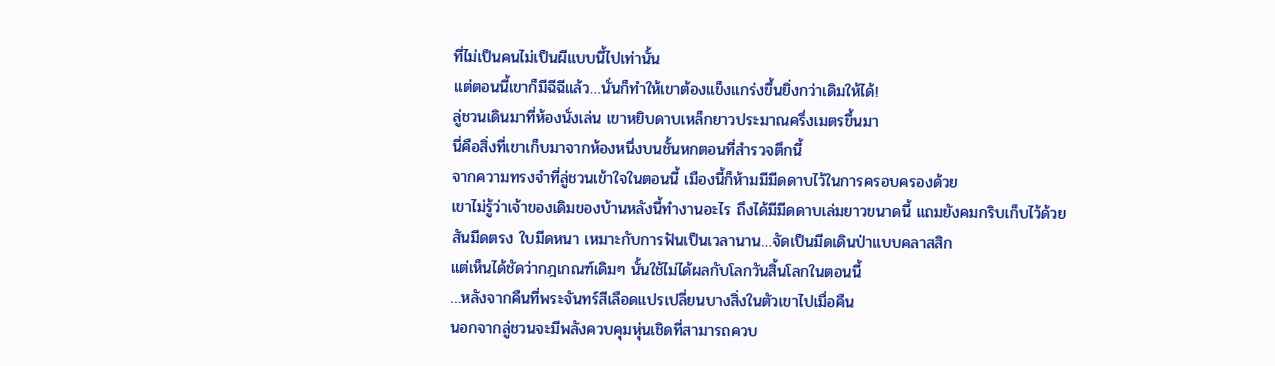ที่ไม่เป็นคนไม่เป็นผีแบบนี้ไปเท่านั้น
เเต่ตอนนี้เขาก็มีฉีฉีแล้ว…นั่นก็ทำให้เขาต้องแข็งแกร่งขึ้นยิ่งกว่าเดิมให้ได้!
ลู่ชวนเดินมาที่ห้องนั่งเล่น เขาหยิบดาบเหล็กยาวประมาณครึ่งเมตรขึ้นมา
นี่คือสิ่งที่เขาเก็บมาจากห้องหนึ่งบนชั้นหกตอนที่สำรวจตึกนี้
จากความทรงจำที่ลู่ชวนเข้าใจในตอนนี้ เมืองนี้ก็ห้ามมีมีดดาบไว้ในการครอบครองด้วย
เขาไม่รู้ว่าเจ้าของเดิมของบ้านหลังนี้ทำงานอะไร ถึงได้มีมีดดาบเล่มยาวขนาดนี้ แถมยังคมกริบเก็บไว้ด้วย
สันมีดตรง ใบมีดหนา เหมาะกับการฟันเป็นเวลานาน…จัดเป็นมีดเดินป่าแบบคลาสสิก
แต่เห็นได้ชัดว่ากฎเกณฑ์เดิมๆ นั้นใช้ไม่ได้ผลกับโลกวันสิ้นโลกในตอนนี้
…หลังจากคืนที่พระจันทร์สีเลือดแปรเปลี่ยนบางสิ่งในตัวเขาไปเมื่อคืน
นอกจากลู่ชวนจะมีพลังควบคุมหุ่นเชิดที่สามารถควบ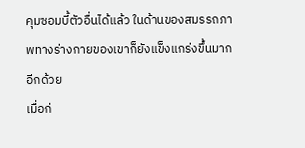คุมซอมบี้ตัวอื่นได้แล้ว ในด้านของสมรรถภาพทางร่างกายของเขาก็ยังแข็งแกร่งขึ้นมากอีกด้วย
เมื่อก่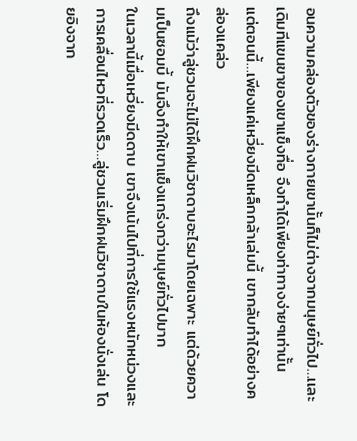อนความคล่องตัวของร่างกายเขานั้นก็ไม่ต่างจากมนุษย์ทั่วไป…เเละเดิมทีแขนขาของเขาแข็งทื่อ จึงทำได้เพียงท่าทางง่ายๆเท่านั้น
แต่ตอนนี้…เพียงแค่เหวี่ยงมีดเหล็กกล้าเล่มนี้ เขากลับทำได้อย่างคล่องแคล่ว
ถึงแม้ว่าลู่ชวนจะไม่ได้ฝึกฝนวิชาดาบอะไรมาโดยเฉพาะ แต่ด้วยความเป็นซอมบี้ มันจึงทำให้เขาแข็งแกร่งกว่ามนุษย์ทั่วไปมาก
ในเวลานี้เมื่อเหวี่ยงมีดดาบ เขาจึงเน้นไปที่การใช้แรงหนักหน่วงและการเคลื่อนไหวที่รวดเร็ว…ลู่ชวนเริ่มฝึกฝนวิชาดาบในห้องนั่งเล่น โดยอิงจาก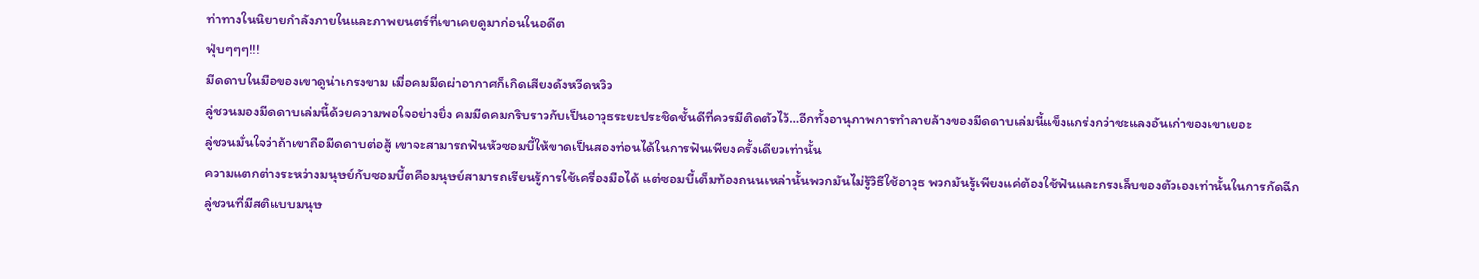ท่าทางในนิยายกำลังภายในและภาพยนตร์ที่เขาเคยดูมาก่อนในอดีต
ฟุ่บๆๆๆ!!!
มีดดาบในมือของเขาดูน่าเกรงขาม เมื่อคมมีดผ่าอากาศก็เกิดเสียงดังหวีดหวิว
ลู่ชวนมองมีดดาบเล่มนี้ด้วยความพอใจอย่างยิ่ง คมมีดคมกริบราวกับเป็นอาวุธระยะประชิดชั้นดีที่ควรมีติดตัวไว้…อีกทั้งอานุภาพการทำลายล้างของมีดดาบเล่มนี้แข็งแกร่งกว่าชะแลงอันเก่าของเขาเยอะ
ลู่ชวนมั่นใจว่าถ้าเขาถือมีดดาบต่อสู้ เขาจะสามารถฟันหัวซอมบี้ให้ขาดเป็นสองท่อนได้ในการฟันเพียงครั้งเดียวเท่านั้น
ความแตกต่างระหว่างมนุษย์กับซอมบี้ตคือมนุษย์สามารถเรียนรู้การใช้เครื่องมือได้ แต่ซอมบี้เต็มท้องถนนเหล่านั้นพวกมันไม่รู้วิธีใช้อาวุธ พวกมันรู้เพียงแค่ต้องใช้ฟันและกรงเล็บของตัวเองเท่านั้นในการกัดฉีก
ลู่ชวนที่มีสติแบบมนุษ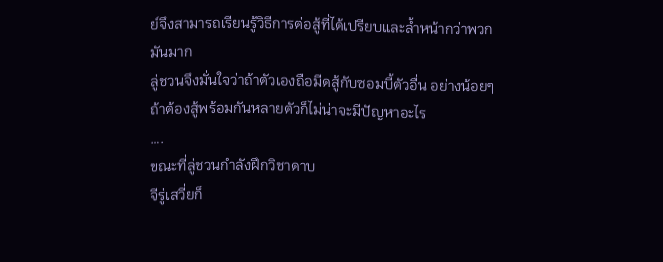ย์จึงสามารถเรียนรู้วิธีการต่อสู้ที่ได้เปรียบและล้ำหน้ากว่าพวกมันมาก
ลู่ชวนจึงมั่นใจว่าถ้าตัวเองถือมีดสู้กับซอมบี้ตัวอื่น อย่างน้อยๆถ้าต้องสู้พร้อมกันหลายตัวก็ไม่น่าจะมีปัญหาอะไร
….
ขณะที่ลู่ชวนกำลังฝึกวิชาดาบ
จีรู่เสวี่ยก็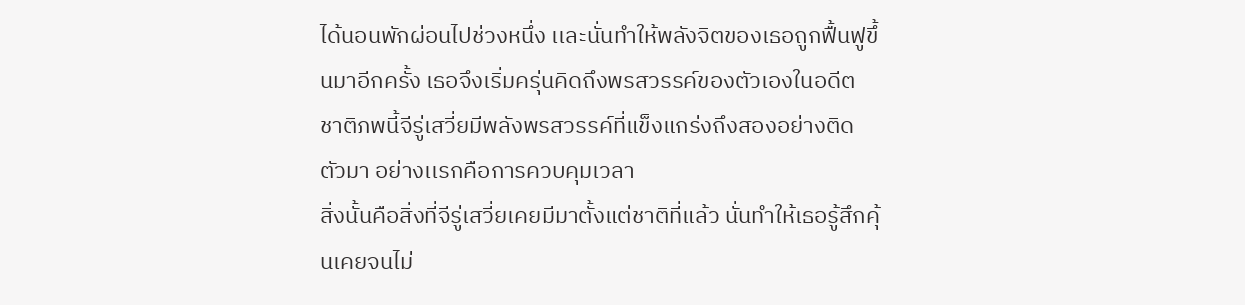ได้นอนพักผ่อนไปช่วงหนึ่ง เเละนั่นทำให้พลังจิตของเธอถูกฟื้นฟูขึ้นมาอีกครั้ง เธอจึงเริ่มครุ่นคิดถึงพรสวรรค์ของตัวเองในอดีต
ชาติภพนี้จีรู่เสวี่ยมีพลังพรสวรรค์ที่แข็งแกร่งถึงสองอย่างติดตัวมา อย่างเเรกคือการควบคุมเวลา
สิ่งนั้นคือสิ่งที่จีรู่เสวี่ยเคยมีมาตั้งแต่ชาติที่แล้ว นั่นทำให้เธอรู้สึกคุ้นเคยจนไม่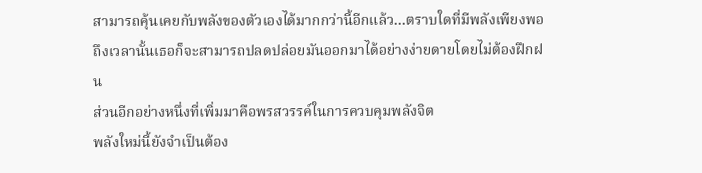สามารถคุ้นเคยกับพลังของตัวเองได้มากกว่านี้อีกแล้ว…ตราบใดที่มีพลังเพียงพอ ถึงเวลานั้นเธอก็จะสามารถปลดปล่อยมันออกมาได้อย่างง่ายดายโดยไม่ต้องฝึกฝน
ส่วนอีกอย่างหนึ่งที่เพิ่มมาคือพรสวรรค์ในการควบคุมพลังจิต
พลังใหม่นี้ยังจำเป็นต้อง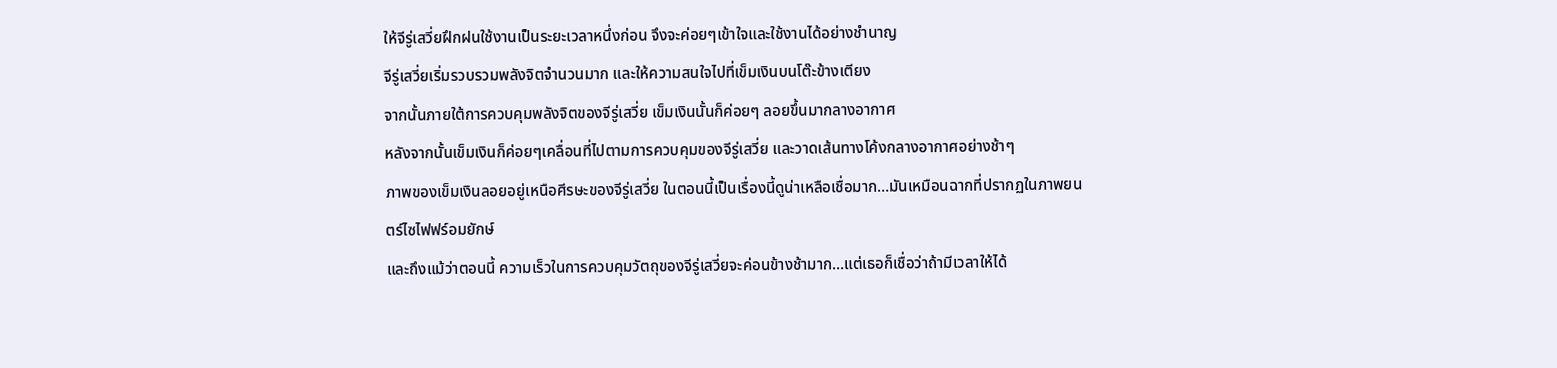ให้จีรู่เสวี่ยฝึกฝนใช้งานเป็นระยะเวลาหนึ่งก่อน จึงจะค่อยๆเข้าใจและใช้งานได้อย่างชำนาญ
จีรู่เสวี่ยเริ่มรวบรวมพลังจิตจำนวนมาก และให้ความสนใจไปที่เข็มเงินบนโต๊ะข้างเตียง
จากนั้นภายใต้การควบคุมพลังจิตของจีรู่เสวี่ย เข็มเงินนั้นก็ค่อยๆ ลอยขึ้นมากลางอากาศ
หลังจากนั้นเข็มเงินก็ค่อยๆเคลื่อนที่ไปตามการควบคุมของจีรู่เสวี่ย และวาดเส้นทางโค้งกลางอากาศอย่างช้าๆ
ภาพของเข็มเงินลอยอยู่เหนือศีรษะของจีรู่เสวี่ย ในตอนนี้เป็นเรื่องนี้ดูน่าเหลือเชื่อมาก…มันเหมือนฉากที่ปรากฏในภาพยนตร์ไซไฟฟร์อมยักษ์
และถึงแม้ว่าตอนนี้ ความเร็วในการควบคุมวัตถุของจีรู่เสวี่ยจะค่อนข้างช้ามาก…แต่เธอก็เชื่อว่าถ้ามีเวลาให้ได้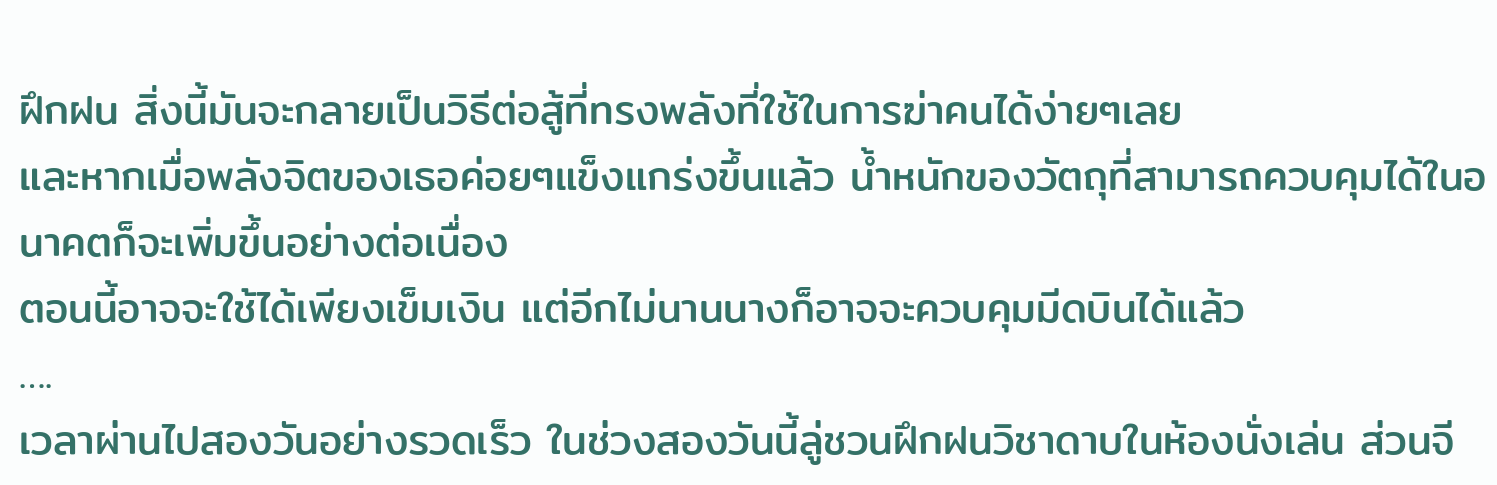ฝึกฝน สิ่งนี้มันจะกลายเป็นวิธีต่อสู้ที่ทรงพลังที่ใช้ในการฆ่าคนได้ง่ายๆเลย
และหากเมื่อพลังจิตของเธอค่อยๆแข็งแกร่งขึ้นแล้ว น้ำหนักของวัตถุที่สามารถควบคุมได้ในอนาคตก็จะเพิ่มขึ้นอย่างต่อเนื่อง
ตอนนี้อาจจะใช้ได้เพียงเข็มเงิน แต่อีกไม่นานนางก็อาจจะควบคุมมีดบินได้แล้ว
….
เวลาผ่านไปสองวันอย่างรวดเร็ว ในช่วงสองวันนี้ลู่ชวนฝึกฝนวิชาดาบในห้องนั่งเล่น ส่วนจี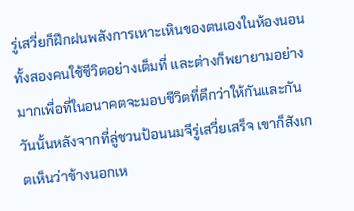รู่เสวี่ยก็ฝึกฝนพลังการเหาะเหินของตนเองในห้องนอน
ทั้งสองคนใช้ชีวิตอย่างเต็มที่ และต่างก็พยายามอย่างมากเพื่อที่ในอนาคตจะมอบชีวิตที่ดีกว่าให้กันและกัน
วันนั้นหลังจากที่ลู่ชวนป้อนนมจีรู่เสวี่ยเสร็จ เขาก็สังเกตเห็นว่าข้างนอกเห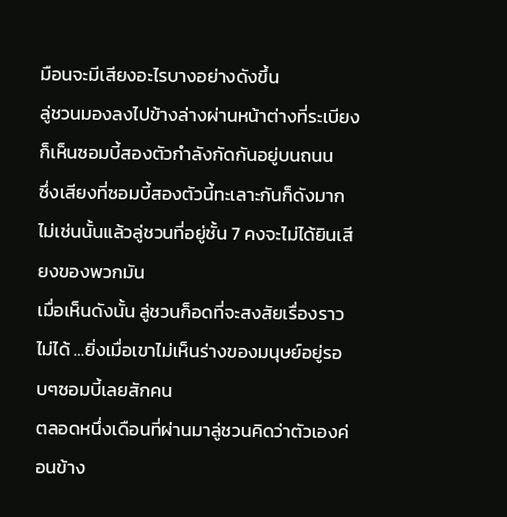มือนจะมีเสียงอะไรบางอย่างดังขึ้น
ลู่ชวนมองลงไปข้างล่างผ่านหน้าต่างที่ระเบียง ก็เห็นซอมบี้สองตัวกำลังกัดกันอยู่บนถนน
ซึ่งเสียงที่ซอมบี้สองตัวนี้ทะเลาะกันก็ดังมาก ไม่เช่นนั้นแล้วลู่ชวนที่อยู่ชั้น 7 คงจะไม่ได้ยินเสียงของพวกมัน
เมื่อเห็นดังนั้น ลู่ชวนก็อดที่จะสงสัยเรื่องราวไม่ได้ …ยิ่งเมื่อเขาไม่เห็นร่างของมนุษย์อยู่รอบๆซอมบี้เลยสักคน
ตลอดหนึ่งเดือนที่ผ่านมาลู่ชวนคิดว่าตัวเองค่อนข้าง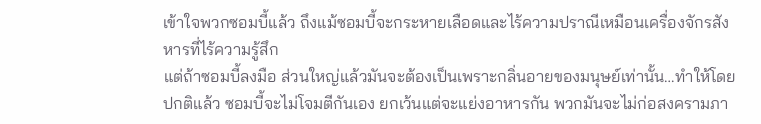เข้าใจพวกซอมบี้แล้ว ถึงแม้ซอมบี้จะกระหายเลือดและไร้ความปราณีเหมือนเครื่องจักรสังหารที่ไร้ความรู้สึก
แต่ถ้าซอมบี้ลงมือ ส่วนใหญ่แล้วมันจะต้องเป็นเพราะกลิ่นอายของมนุษย์เท่านั้น…ทำให้โดยปกติแล้ว ซอมบี้จะไม่โจมตีกันเอง ยกเว้นแต่จะแย่งอาหารกัน พวกมันจะไม่ก่อสงครามภา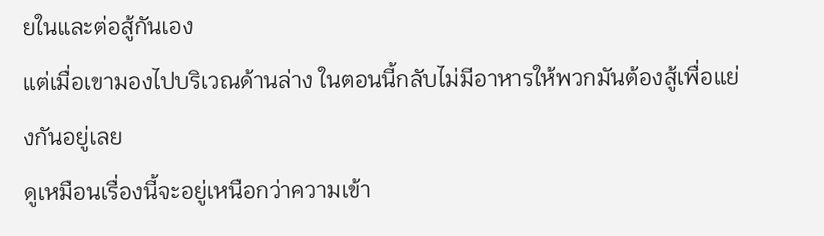ยในและต่อสู้กันเอง
แต่เมื่อเขามองไปบริเวณด้านล่าง ในตอนนี้กลับไม่มีอาหารให้พวกมันต้องสู้เพื่อแย่งกันอยู่เลย
ดูเหมือนเรื่องนี้จะอยู่เหนือกว่าความเข้า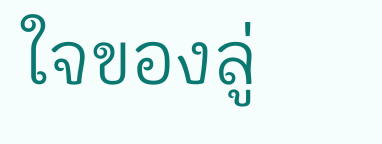ใจของลู่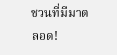ชวนที่มีมาตลอด!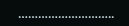………………………..